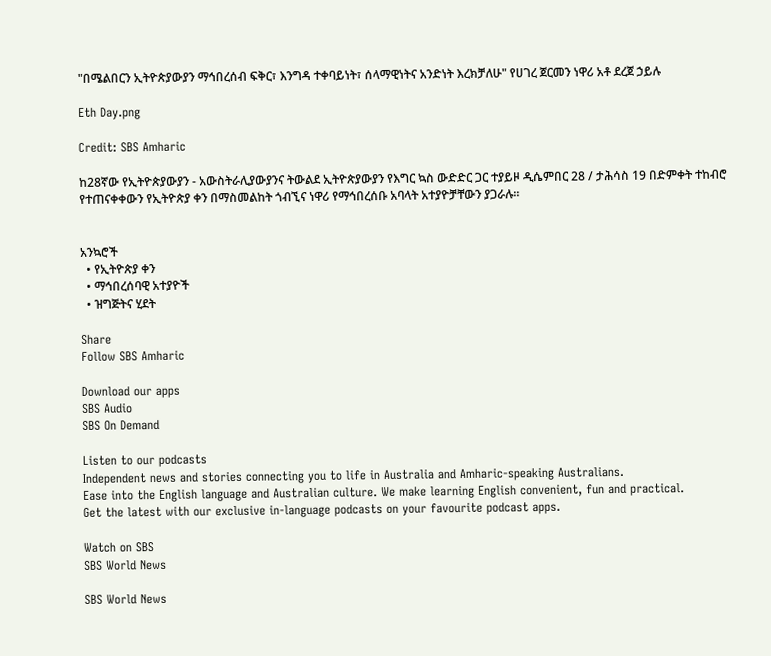"በሜልበርን ኢትዮጵያውያን ማኅበረሰብ ፍቅር፣ እንግዳ ተቀባይነት፣ ሰላማዊነትና አንድነት እረክቻለሁ" የሀገረ ጀርመን ነዋሪ አቶ ደረጀ ኃይሉ

Eth Day.png

Credit: SBS Amharic

ከ28ኛው የኢትዮጵያውያን - አውስትራሊያውያንና ትውልደ ኢትዮጵያውያን የእግር ኳስ ውድድር ጋር ተያይዞ ዲሴምበር 28 / ታሕሳስ 19 በድምቀት ተከብሮ የተጠናቀቀውን የኢትዮጵያ ቀን በማስመልከት ጎብኚና ነዋሪ የማኅበረሰቡ አባላት አተያዮቻቸውን ያጋራሉ።


አንኳሮች
  • የኢትዮጵያ ቀን
  • ማኅበረሰባዊ አተያዮች
  • ዝግጅትና ሂደት

Share
Follow SBS Amharic

Download our apps
SBS Audio
SBS On Demand

Listen to our podcasts
Independent news and stories connecting you to life in Australia and Amharic-speaking Australians.
Ease into the English language and Australian culture. We make learning English convenient, fun and practical.
Get the latest with our exclusive in-language podcasts on your favourite podcast apps.

Watch on SBS
SBS World News

SBS World News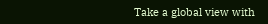Take a global view with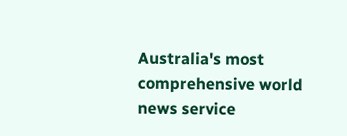Australia's most comprehensive world news service